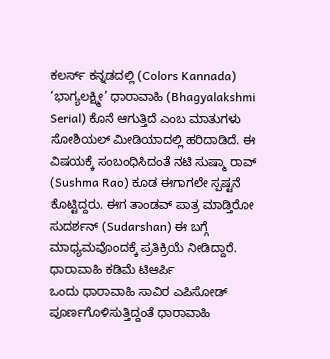ಕಲರ್ಸ್ ಕನ್ನಡದಲ್ಲಿ (Colors Kannada) ‘ಭಾಗ್ಯಲಕ್ಷ್ಮೀ’ ಧಾರಾವಾಹಿ (Bhagyalakshmi Serial) ಕೊನೆ ಆಗುತ್ತಿದೆ ಎಂಬ ಮಾತುಗಳು ಸೋಶಿಯಲ್ ಮೀಡಿಯಾದಲ್ಲಿ ಹರಿದಾಡಿದೆ. ಈ ವಿಷಯಕ್ಕೆ ಸಂಬಂಧಿಸಿದಂತೆ ನಟಿ ಸುಷ್ಮಾ ರಾವ್ (Sushma Rao) ಕೂಡ ಈಗಾಗಲೇ ಸ್ಪಷ್ಟನೆ ಕೊಟ್ಟಿದ್ದರು. ಈಗ ತಾಂಡವ್ ಪಾತ್ರ ಮಾಡ್ತಿರೋ ಸುದರ್ಶನ್ (Sudarshan) ಈ ಬಗ್ಗೆ ಮಾಧ್ಯಮವೊಂದಕ್ಕೆ ಪ್ರತಿಕ್ರಿಯೆ ನೀಡಿದ್ದಾರೆ.
ಧಾರಾವಾಹಿ ಕಡಿಮೆ ಟಿಆರ್ಪಿ
ಒಂದು ಧಾರಾವಾಹಿ ಸಾವಿರ ಎಪಿಸೋಡ್ ಪೂರ್ಣಗೊಳಿಸುತ್ತಿದ್ದಂತೆ ಧಾರಾವಾಹಿ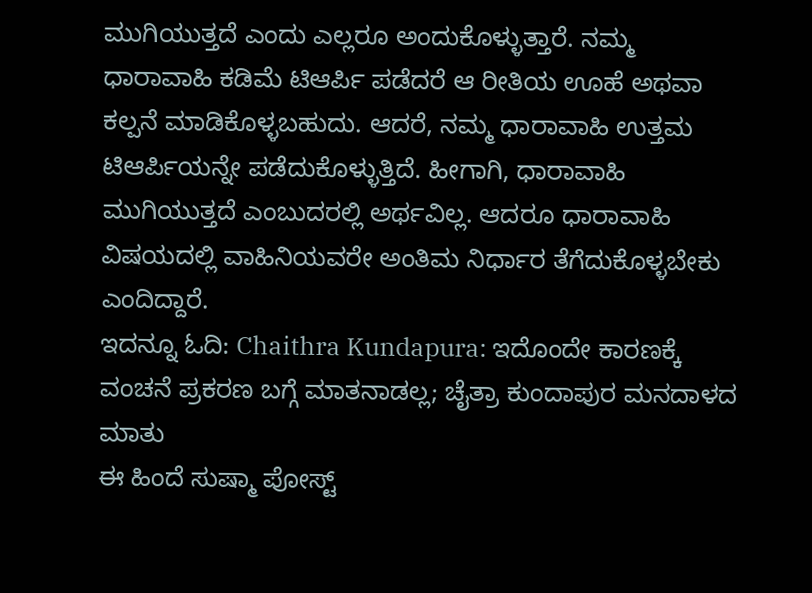ಮುಗಿಯುತ್ತದೆ ಎಂದು ಎಲ್ಲರೂ ಅಂದುಕೊಳ್ಳುತ್ತಾರೆ. ನಮ್ಮ ಧಾರಾವಾಹಿ ಕಡಿಮೆ ಟಿಆರ್ಪಿ ಪಡೆದರೆ ಆ ರೀತಿಯ ಊಹೆ ಅಥವಾ ಕಲ್ಪನೆ ಮಾಡಿಕೊಳ್ಳಬಹುದು. ಆದರೆ, ನಮ್ಮ ಧಾರಾವಾಹಿ ಉತ್ತಮ ಟಿಆರ್ಪಿಯನ್ನೇ ಪಡೆದುಕೊಳ್ಳುತ್ತಿದೆ. ಹೀಗಾಗಿ, ಧಾರಾವಾಹಿ ಮುಗಿಯುತ್ತದೆ ಎಂಬುದರಲ್ಲಿ ಅರ್ಥವಿಲ್ಲ. ಆದರೂ ಧಾರಾವಾಹಿ ವಿಷಯದಲ್ಲಿ ವಾಹಿನಿಯವರೇ ಅಂತಿಮ ನಿರ್ಧಾರ ತೆಗೆದುಕೊಳ್ಳಬೇಕು ಎಂದಿದ್ದಾರೆ.
ಇದನ್ನೂ ಓದಿ: Chaithra Kundapura: ಇದೊಂದೇ ಕಾರಣಕ್ಕೆ ವಂಚನೆ ಪ್ರಕರಣ ಬಗ್ಗೆ ಮಾತನಾಡಲ್ಲ; ಚೈತ್ರಾ ಕುಂದಾಪುರ ಮನದಾಳದ ಮಾತು
ಈ ಹಿಂದೆ ಸುಷ್ಮಾ ಪೋಸ್ಟ್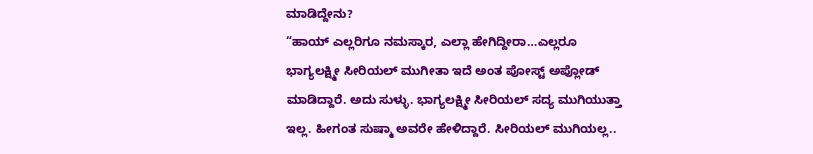ಮಾಡಿದ್ದೇನು?
“ಹಾಯ್ ಎಲ್ಲರಿಗೂ ನಮಸ್ಕಾರ, ಎಲ್ಲಾ ಹೇಗಿದ್ದೀರಾ…ಎಲ್ಲರೂ ಭಾಗ್ಯಲಕ್ಷ್ಮೀ ಸೀರಿಯಲ್ ಮುಗೀತಾ ಇದೆ ಅಂತ ಪೋಸ್ಟ್ ಅಪ್ಲೋಡ್ ಮಾಡಿದ್ದಾರೆ. ಅದು ಸುಳ್ಳು. ಭಾಗ್ಯಲಕ್ಷ್ಮೀ ಸೀರಿಯಲ್ ಸದ್ಯ ಮುಗಿಯುತ್ತಾ ಇಲ್ಲ. ಹೀಗಂತ ಸುಷ್ಮಾ ಅವರೇ ಹೇಳಿದ್ದಾರೆ. ಸೀರಿಯಲ್ ಮುಗಿಯಲ್ಲ..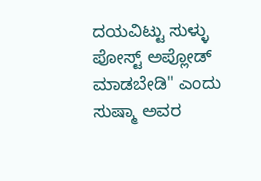ದಯವಿಟ್ಟು ಸುಳ್ಳು ಪೋಸ್ಟ್ ಅಪ್ಲೋಡ್ ಮಾಡಬೇಡಿ" ಎಂದು ಸುಷ್ಮಾ ಅವರ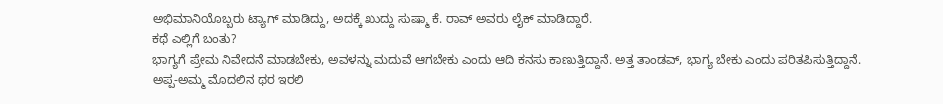ಅಭಿಮಾನಿಯೊಬ್ಬರು ಟ್ಯಾಗ್ ಮಾಡಿದ್ದು, ಅದಕ್ಕೆ ಖುದ್ದು ಸುಷ್ಮಾ ಕೆ. ರಾವ್ ಅವರು ಲೈಕ್ ಮಾಡಿದ್ದಾರೆ.
ಕಥೆ ಎಲ್ಲಿಗೆ ಬಂತು?
ಭಾಗ್ಯಗೆ ಪ್ರೇಮ ನಿವೇದನೆ ಮಾಡಬೇಕು, ಅವಳನ್ನು ಮದುವೆ ಆಗಬೇಕು ಎಂದು ಆದಿ ಕನಸು ಕಾಣುತ್ತಿದ್ದಾನೆ. ಅತ್ತ ತಾಂಡವ್, ಭಾಗ್ಯ ಬೇಕು ಎಂದು ಪರಿತಪಿಸುತ್ತಿದ್ದಾನೆ. ಅಪ್ಪ-ಅಮ್ಮ ಮೊದಲಿನ ಥರ ಇರಲಿ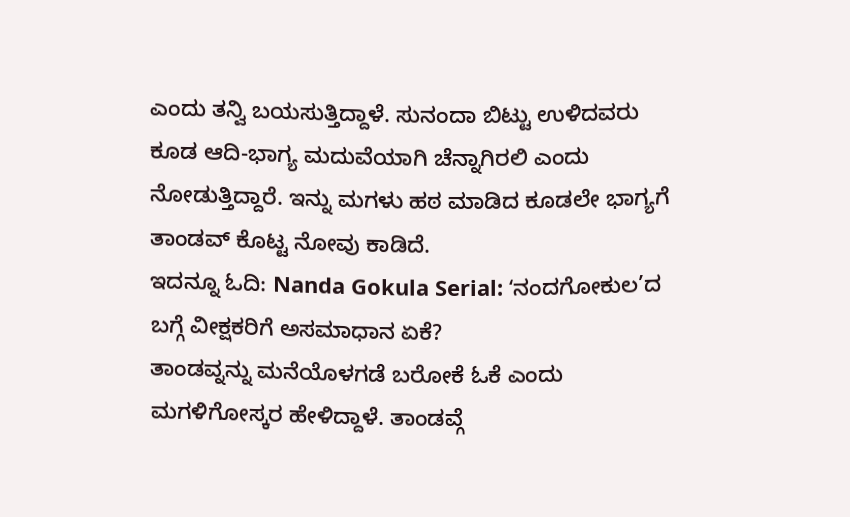ಎಂದು ತನ್ವಿ ಬಯಸುತ್ತಿದ್ದಾಳೆ. ಸುನಂದಾ ಬಿಟ್ಟು ಉಳಿದವರು ಕೂಡ ಆದಿ-ಭಾಗ್ಯ ಮದುವೆಯಾಗಿ ಚೆನ್ನಾಗಿರಲಿ ಎಂದು ನೋಡುತ್ತಿದ್ದಾರೆ. ಇನ್ನು ಮಗಳು ಹಠ ಮಾಡಿದ ಕೂಡಲೇ ಭಾಗ್ಯಗೆ ತಾಂಡವ್ ಕೊಟ್ಟ ನೋವು ಕಾಡಿದೆ.
ಇದನ್ನೂ ಓದಿ: Nanda Gokula Serial: ʻನಂದಗೋಕುಲ’ದ ಬಗ್ಗೆ ವೀಕ್ಷಕರಿಗೆ ಅಸಮಾಧಾನ ಏಕೆ?
ತಾಂಡವ್ನನ್ನು ಮನೆಯೊಳಗಡೆ ಬರೋಕೆ ಓಕೆ ಎಂದು ಮಗಳಿಗೋಸ್ಕರ ಹೇಳಿದ್ದಾಳೆ. ತಾಂಡವ್ಗೆ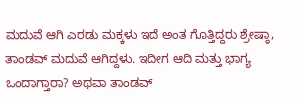ಮದುವೆ ಆಗಿ ಎರಡು ಮಕ್ಕಳು ಇದೆ ಅಂತ ಗೊತ್ತಿದ್ದರು ಶ್ರೇಷ್ಠಾ, ತಾಂಡವ್ ಮದುವೆ ಆಗಿದ್ದಳು. ಇದೀಗ ಆದಿ ಮತ್ತು ಭಾಗ್ಯ ಒಂದಾಗ್ತಾರಾ? ಅಥವಾ ತಾಂಡವ್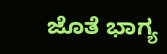ಜೊತೆ ಭಾಗ್ಯ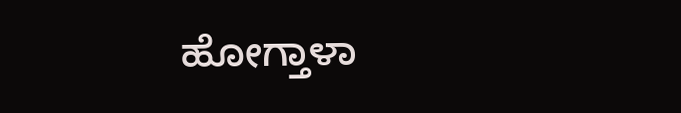ಹೋಗ್ತಾಳಾ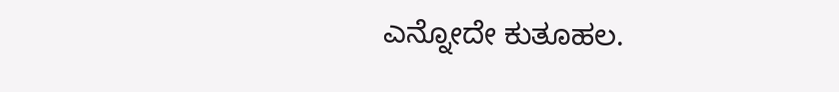ಎನ್ನೋದೇ ಕುತೂಹಲ.